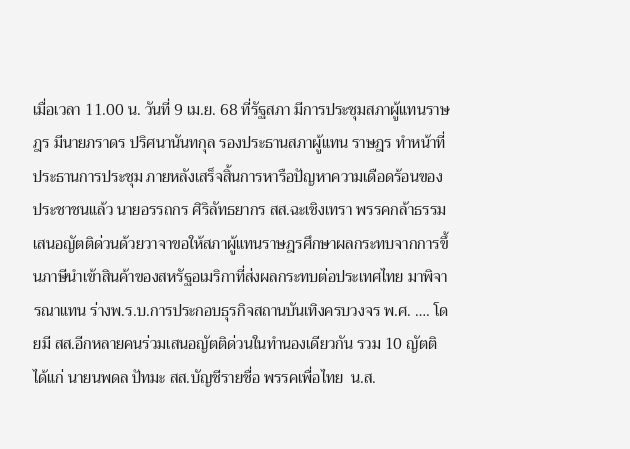เมื่อเวลา 11.00 น. วันที่ 9 เม.ย. 68 ที่รัฐสภา มีการประชุมสภาผู้แทนราษฎร มีนายภราดร ปริศนานันทกุล รองประธานสภาผู้แทน ราษฎร ทำหน้าที่ประธานการประชุม ภายหลังเสร็จสิ้นการหารือปัญหาความเดือดร้อนของประชาชนแล้ว นายอรรถกร ศิริลัทธยากร สส.ฉะเชิงเทรา พรรคกล้าธรรม เสนอญัตติด่วนด้วยวาจาขอให้สภาผู้แทนราษฎรศึกษาผลกระทบจากการขึ้นภาษีนำเข้าสินค้าของสหรัฐอเมริกาที่ส่งผลกระทบต่อประเทศไทย มาพิจารณาแทน ร่างพ.ร.บ.การประกอบธุรกิจสถานบันเทิงครบวงจร พ.ศ. …. โดยมี สส.อีกหลายคนร่วมเสนอญัตติด่วนในทำนองเดียวกัน รวม 10 ญัตติ ได้แก่ นายนพดล ปัทมะ สส.บัญชีรายชื่อ พรรคเพื่อไทย  น.ส.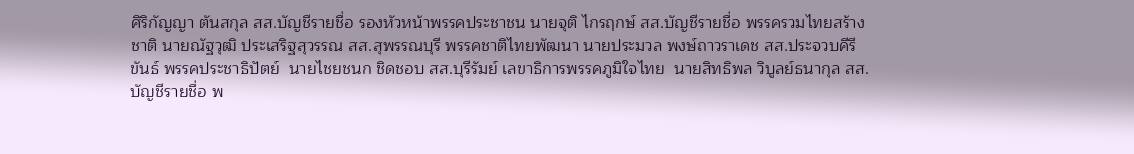ศิริกัญญา ตันสกุล สส.บัญชีรายชื่อ รองหัวหน้าพรรคประชาชน นายจุติ ไกรฤกษ์ สส.บัญชีรายชื่อ พรรครวมไทยสร้างชาติ นายณัฐวุฒิ ประเสริฐสุวรรณ สส.สุพรรณบุรี พรรคชาติไทยพัฒนา นายประมวล พงษ์ถาวราเดช สส.ประจวบคีรีขันธ์ พรรคประชาธิปัตย์  นายไชยชนก ชิดชอบ สส.บุรีรัมย์ เลขาธิการพรรคภูมิใจไทย  นายสิทธิพล วิบูลย์ธนากุล สส.บัญชีรายชื่อ พ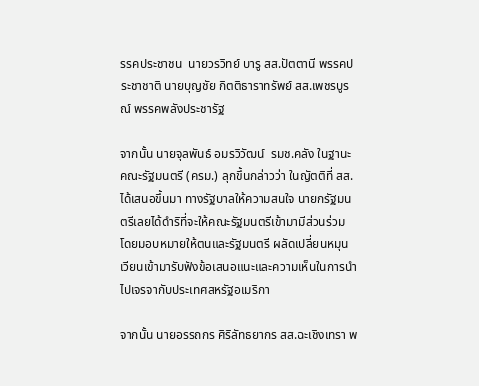รรคประชาชน  นายวรวิทย์ บารู สส.ปัตตานี พรรคประชาชาติ นายบุญชัย กิตติธาราทรัพย์ สส.เพชรบูรณ์ พรรคพลังประชารัฐ

จากนั้น นายจุลพันธ์ อมรวิวัฒน์  รมช.คลัง ในฐานะคณะรัฐมนตรี (ครม.) ลุกขึ้นกล่าวว่า ในญัตติที่ สส. ได้เสนอขึ้นมา ทางรัฐบาลให้ความสนใจ นายกรัฐมนตรีเลยได้ดำริที่จะให้คณะรัฐมนตรีเข้ามามีส่วนร่วม โดยมอบหมายให้ตนและรัฐมนตรี ผลัดเปลี่ยนหมุนเวียนเข้ามารับฟังข้อเสนอแนะและความเห็นในการนำไปเจรจากับประเทศสหรัฐอเมริกา

จากนั้น นายอรรถกร ศิริลัทธยากร สส.ฉะเชิงเทรา พ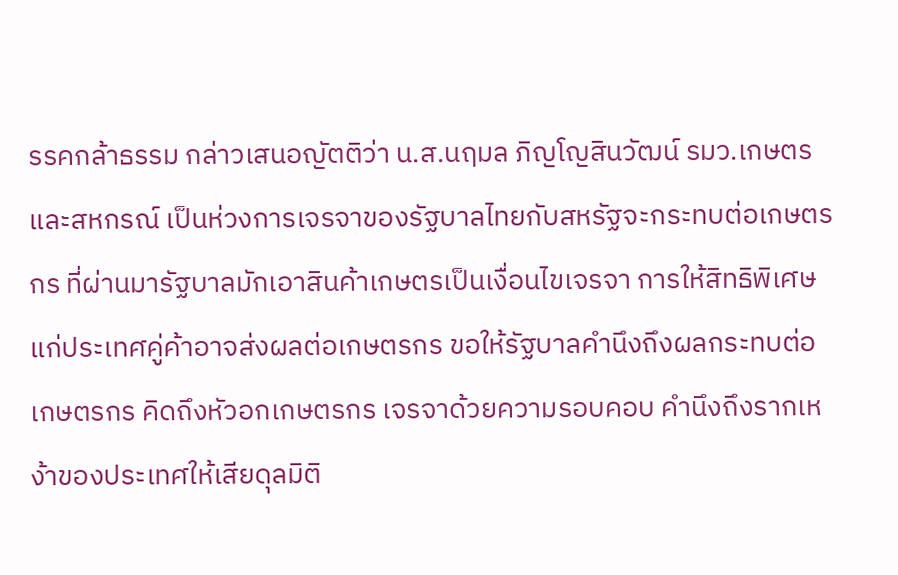รรคกล้าธรรม กล่าวเสนอญัตติว่า น.ส.นฤมล ภิญโญสินวัฒน์ รมว.เกษตรและสหกรณ์ เป็นห่วงการเจรจาของรัฐบาลไทยกับสหรัฐจะกระทบต่อเกษตรกร ที่ผ่านมารัฐบาลมักเอาสินค้าเกษตรเป็นเงื่อนไขเจรจา การให้สิทธิพิเศษแก่ประเทศคู่ค้าอาจส่งผลต่อเกษตรกร ขอให้รัฐบาลคำนึงถึงผลกระทบต่อเกษตรกร คิดถึงหัวอกเกษตรกร เจรจาด้วยความรอบคอบ คำนึงถึงรากเหง้าของประเทศให้เสียดุลมิติ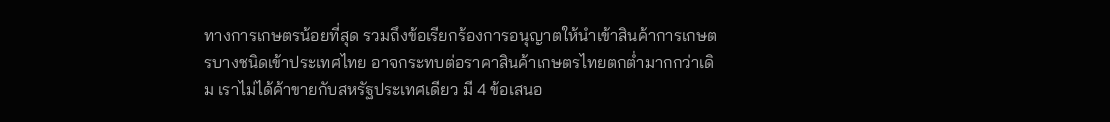ทางการเกษตรน้อยที่สุด รวมถึงข้อเรียกร้องการอนุญาตให้นำเข้าสินค้าการเกษตรบางชนิดเข้าประเทศไทย อาจกระทบต่อราคาสินค้าเกษตรไทยตกต่ำมากกว่าเดิม เราไม่ได้ค้าขายกับสหรัฐประเทศเดียว มี 4 ข้อเสนอ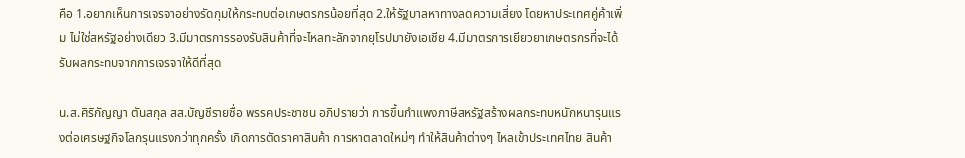คือ 1.อยากเห็นการเจรจาอย่างรัดกุมให้กระทบต่อเกษตรกรน้อยที่สุด 2.ให้รัฐบาลหาทางลดความเสี่ยง โดยหาประเทศคู่ค้าเพิ่ม ไม่ใช่สหรัฐอย่างเดียว 3.มีมาตรการรองรับสินค้าที่จะไหลทะลักจากยุโรปมายังเอเชีย 4.มีมาตรการเยียวยาเกษตรกรที่จะได้รับผลกระทบจากการเจรจาให้ดีที่สุด

น.ส.ศิริกัญญา ตันสกุล สส.บัญชีรายชื่อ พรรคประชาชน อภิปรายว่า การขึ้นกำแพงภาษีสหรัฐสร้างผลกระทบหนักหนารุนแรงต่อเศรษฐกิจโลกรุนแรงกว่าทุกครั้ง เกิดการตัดราคาสินค้า การหาตลาดใหม่ๆ ทำให้สินค้าต่างๆ ไหลเข้าประเทศไทย สินค้า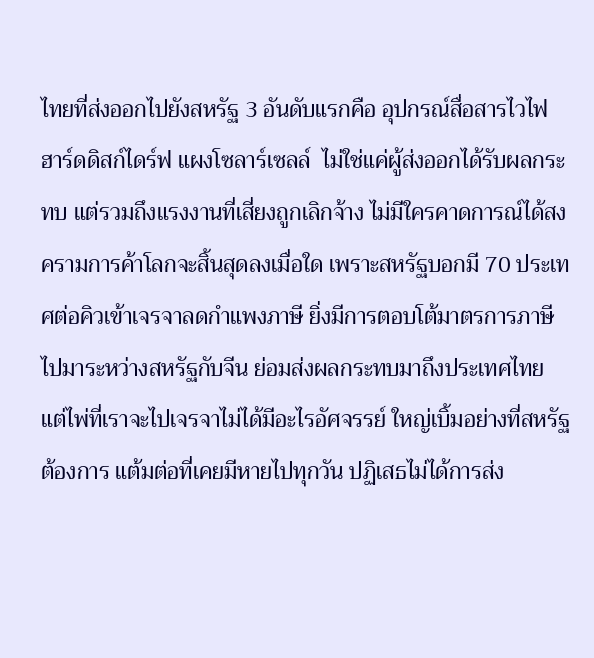ไทยที่ส่งออกไปยังสหรัฐ 3 อันดับแรกคือ อุปกรณ์สื่อสารไวไฟ  ฮาร์ดดิสก์ไดร์ฟ แผงโซลาร์เซลล์  ไม่ใช่แค่ผู้ส่งออกได้รับผลกระทบ แต่รวมถึงแรงงานที่เสี่ยงถูกเลิกจ้าง ไม่มีใครคาดการณ์ได้สงครามการค้าโลกจะสิ้นสุดลงเมื่อใด เพราะสหรัฐบอกมี 70 ประเทศต่อคิวเข้าเจรจาลดกำแพงภาษี ยิ่งมีการตอบโต้มาตรการภาษีไปมาระหว่างสหรัฐกับจีน ย่อมส่งผลกระทบมาถึงประเทศไทย แต่ไพ่ที่เราจะไปเจรจาไม่ได้มีอะไรอัศจรรย์ ใหญ่เบิ้มอย่างที่สหรัฐต้องการ แต้มต่อที่เคยมีหายไปทุกวัน ปฏิเสธไม่ได้การส่ง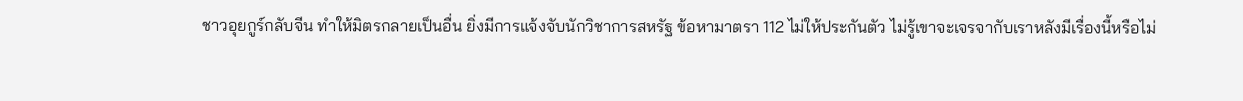ชาวอุยกูร์กลับจีน ทำให้มิตรกลายเป็นอื่น ยิ่งมีการแจ้งจับนักวิชาการสหรัฐ ข้อหามาตรา 112 ไม่ให้ประกันตัว ไม่รู้เขาจะเจรจากับเราหลังมีเรื่องนี้หรือไม่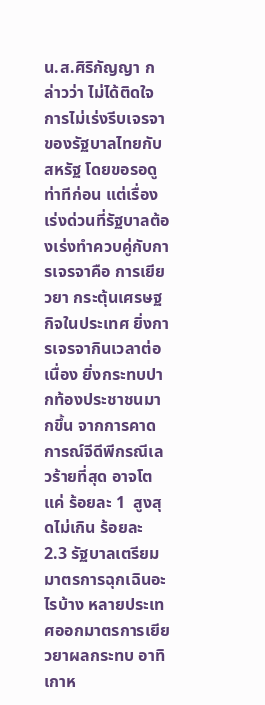น.ส.ศิริกัญญา กล่าวว่า ไม่ได้ติดใจการไม่เร่งรีบเจรจาของรัฐบาลไทยกับสหรัฐ โดยขอรอดูท่าทีก่อน แต่เรื่องเร่งด่วนที่รัฐบาลต้องเร่งทำควบคู่กับการเจรจาคือ การเยียวยา กระตุ้นเศรษฐกิจในประเทศ ยิ่งการเจรจากินเวลาต่อเนื่อง ยิ่งกระทบปากท้องประชาชนมากขึ้น จากการคาดการณ์จีดีพีกรณีเลวร้ายที่สุด อาจโตแค่ ร้อยละ 1  สูงสุดไม่เกิน ร้อยละ 2.3 รัฐบาลเตรียมมาตรการฉุกเฉินอะไรบ้าง หลายประเทศออกมาตรการเยียวยาผลกระทบ อาทิ เกาห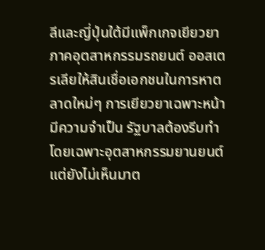ลีและญี่ปุ่นใต้มีแพ็กเกจเยียวยาภาคอุตสาหกรรมรถยนต์ ออสเตรเลียให้สินเชื่อเอกชนในการหาตลาดใหม่ๆ การเยียวยาเฉพาะหน้ามีความจำเป็น รัฐบาลต้องรีบทำ โดยเฉพาะอุตสาหกรรมยานยนต์ แต่ยังไม่เห็นมาต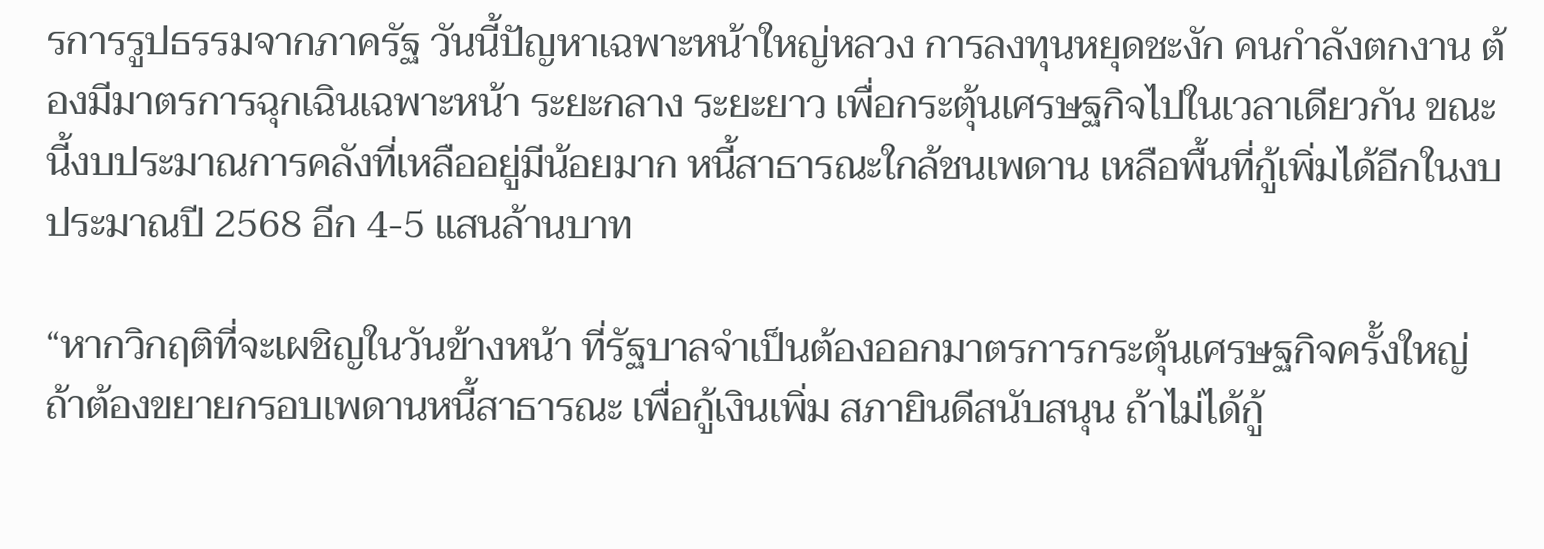รการรูปธรรมจากภาครัฐ วันนี้ปัญหาเฉพาะหน้าใหญ่หลวง การลงทุนหยุดชะงัก คนกำลังตกงาน ต้องมีมาตรการฉุกเฉินเฉพาะหน้า ระยะกลาง ระยะยาว เพื่อกระตุ้นเศรษฐกิจไปในเวลาเดียวกัน ขณะนี้งบประมาณการคลังที่เหลืออยู่มีน้อยมาก หนี้สาธารณะใกล้ชนเพดาน เหลือพื้นที่กู้เพิ่มได้อีกในงบประมาณปี 2568 อีก 4-5 แสนล้านบาท

“หากวิกฤติที่จะเผชิญในวันข้างหน้า ที่รัฐบาลจำเป็นต้องออกมาตรการกระตุ้นเศรษฐกิจครั้งใหญ่ ถ้าต้องขยายกรอบเพดานหนี้สาธารณะ เพื่อกู้เงินเพิ่ม สภายินดีสนับสนุน ถ้าไม่ได้กู้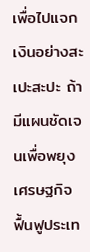เพื่อไปแจกเงินอย่างสะเปะสะปะ ถ้ามีแผนชัดเจนเพื่อพยุงเศรษฐกิจ ฟื้นฟูประเท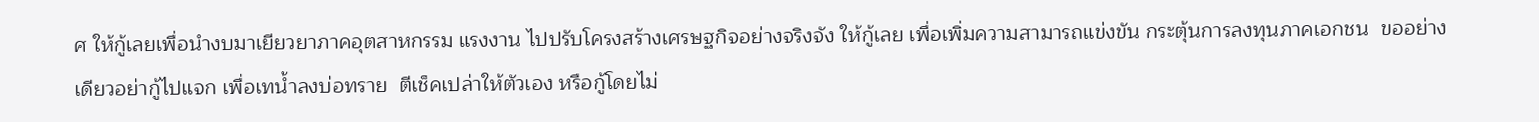ศ ให้กู้เลยเพื่อนำงบมาเยียวยาภาคอุตสาหกรรม แรงงาน ไปปรับโครงสร้างเศรษฐกิจอย่างจริงจัง ให้กู้เลย เพื่อเพิ่มความสามารถแข่งขัน กระตุ้นการลงทุนภาคเอกชน  ขออย่างเดียวอย่ากู้ไปแจก เพื่อเทน้ำลงบ่อทราย  ตีเช็คเปล่าให้ตัวเอง หรือกู้โดยไม่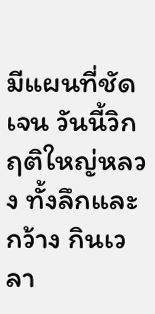มีแผนที่ชัดเจน วันนี้วิกฤติใหญ่หลวง ทั้งลึกและกว้าง กินเวลา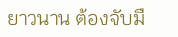ยาวนาน ต้องจับมื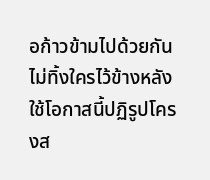อก้าวข้ามไปด้วยกัน ไม่ทิ้งใครไว้ข้างหลัง ใช้โอกาสนี้ปฏิรูปโครงส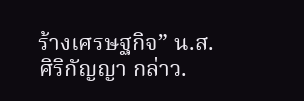ร้างเศรษฐกิจ” น.ส.ศิริกัญญา กล่าว.